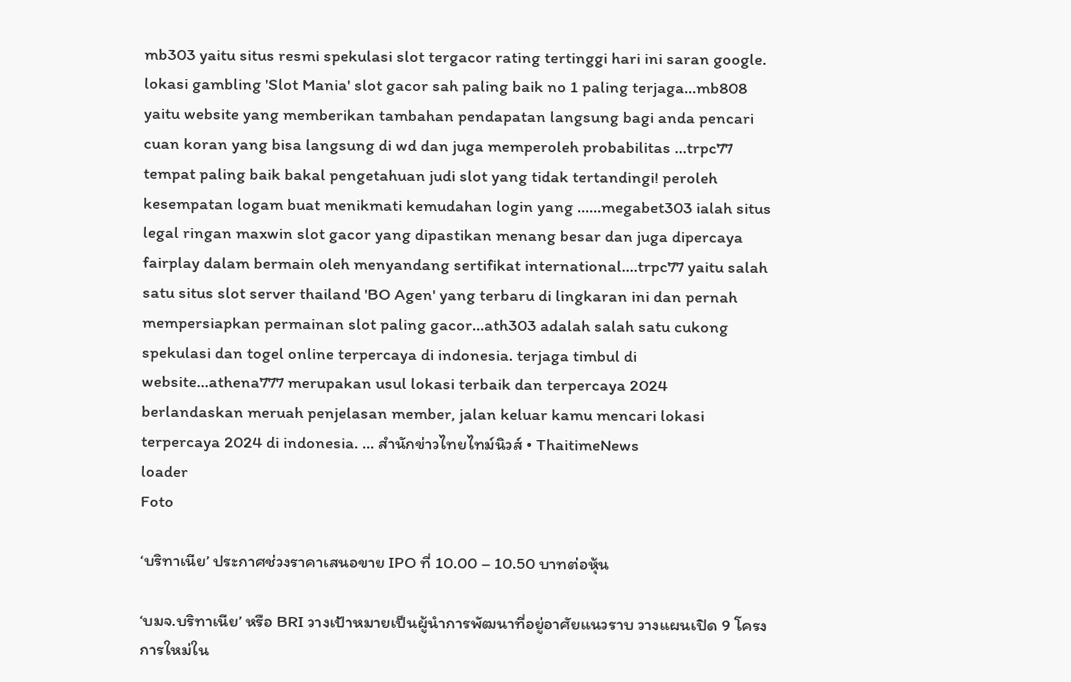mb303 yaitu situs resmi spekulasi slot tergacor rating tertinggi hari ini saran google. lokasi gambling 'Slot Mania' slot gacor sah paling baik no 1 paling terjaga...mb808 yaitu website yang memberikan tambahan pendapatan langsung bagi anda pencari cuan koran yang bisa langsung di wd dan juga memperoleh probabilitas ...trpc77 tempat paling baik bakal pengetahuan judi slot yang tidak tertandingi! peroleh kesempatan logam buat menikmati kemudahan login yang ......megabet303 ialah situs legal ringan maxwin slot gacor yang dipastikan menang besar dan juga dipercaya fairplay dalam bermain oleh menyandang sertifikat international....trpc77 yaitu salah satu situs slot server thailand 'BO Agen' yang terbaru di lingkaran ini dan pernah mempersiapkan permainan slot paling gacor...ath303 adalah salah satu cukong spekulasi dan togel online terpercaya di indonesia. terjaga timbul di website...athena777 merupakan usul lokasi terbaik dan terpercaya 2024 berlandaskan meruah penjelasan member, jalan keluar kamu mencari lokasi terpercaya 2024 di indonesia. ... สำนักข่าวไทยไทม์นิวส์ • ThaitimeNews
loader
Foto

‘บริทาเนีย’ ประกาศช่วงราคาเสนอขาย IPO ที่ 10.00 – 10.50 บาทต่อหุ้น

‘บมจ.บริทาเนีย’ หรือ BRI วางเป้าหมายเป็นผู้นำการพัฒนาที่อยู่อาศัยแนวราบ วางแผนเปิด 9 โครงการใหม่ใน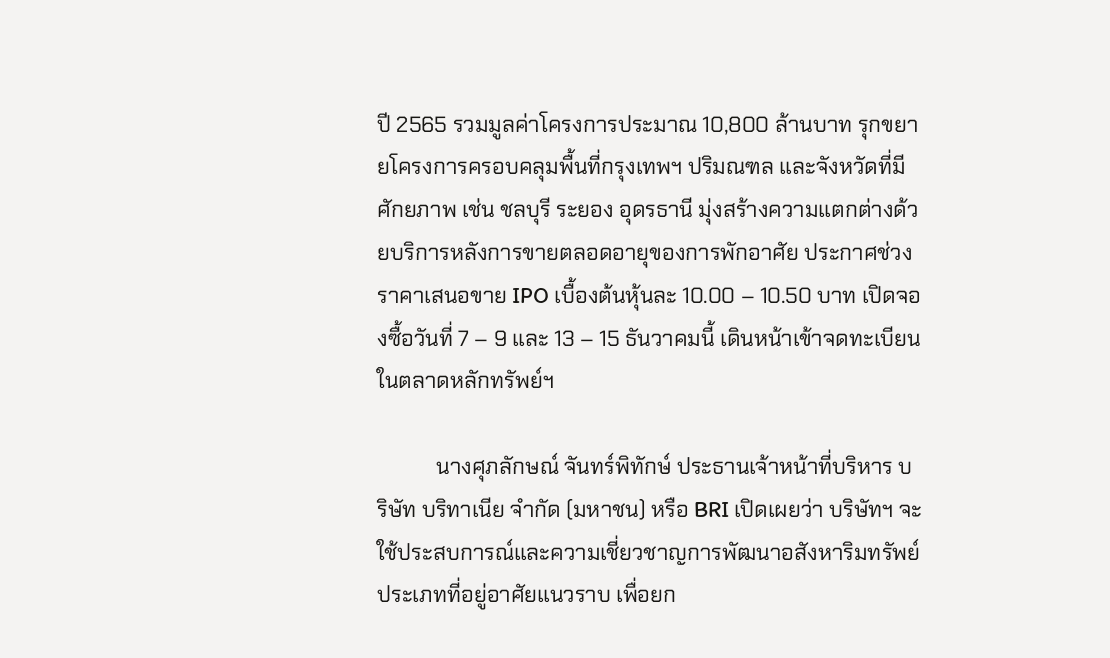ปี 2565 รวมมูลค่าโครงการประมาณ 10,800 ล้านบาท รุกขยายโครงการครอบคลุมพื้นที่กรุงเทพฯ ปริมณฑล และจังหวัดที่มีศักยภาพ เช่น ชลบุรี ระยอง อุดรธานี มุ่งสร้างความแตกต่างด้วยบริการหลังการขายตลอดอายุของการพักอาศัย ประกาศช่วงราคาเสนอขาย IPO เบื้องต้นหุ้นละ 10.00 – 10.50 บาท เปิดจองซื้อวันที่ 7 – 9 และ 13 – 15 ธันวาคมนี้ เดินหน้าเข้าจดทะเบียนในตลาดหลักทรัพย์ฯ

           นางศุภลักษณ์ จันทร์พิทักษ์ ประธานเจ้าหน้าที่บริหาร บริษัท บริทาเนีย จำกัด (มหาชน) หรือ BRI เปิดเผยว่า บริษัทฯ จะใช้ประสบการณ์และความเชี่ยวชาญการพัฒนาอสังหาริมทรัพย์ประเภทที่อยู่อาศัยแนวราบ เพื่อยก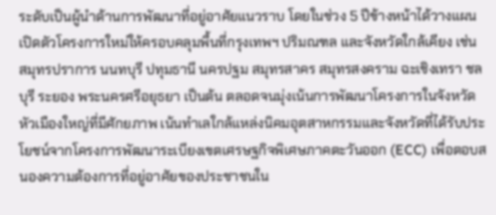ระดับเป็นผู้นำด้านการพัฒนาที่อยู่อาศัยแนวราบ โดยในช่วง 5 ปีข้างหน้าได้วางแผนเปิดตัวโครงการใหม่ให้ครอบคลุมพื้นที่กรุงเทพฯ ปริมณฑล และจังหวัดใกล้เคียง เช่น สมุทรปราการ นนทบุรี ปทุมธานี นครปฐม สมุทรสาคร สมุทรสงคราม ฉะเชิงเทรา ชลบุรี ระยอง พระนครศรีอยุธยา เป็นต้น ตลอดจนมุ่งเน้นการพัฒนาโครงการในจังหวัดหัวเมืองใหญ่ที่มีศักยภาพ เน้นทำเลใกล้แหล่งนิคมอุตสาหกรรมและจังหวัดที่ได้รับประโยชน์จากโครงการพัฒนาระเบียงเขตเศรษฐกิจพิเศษภาคตะวันออก (ECC) เพื่อตอบสนองความต้องการที่อยู่อาศัยของประชาชนใน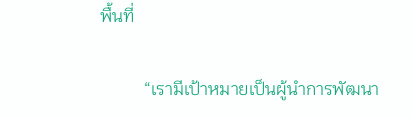พื้นที่

          “เรามีเป้าหมายเป็นผู้นำการพัฒนา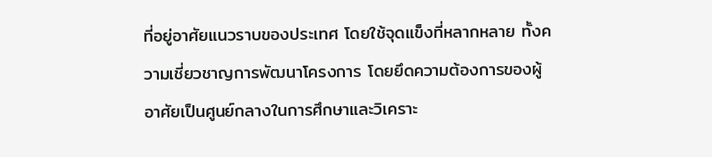ที่อยู่อาศัยแนวราบของประเทศ โดยใช้จุดแข็งที่หลากหลาย ทั้งความเชี่ยวชาญการพัฒนาโครงการ โดยยึดความต้องการของผู้อาศัยเป็นศูนย์กลางในการศึกษาและวิเคราะ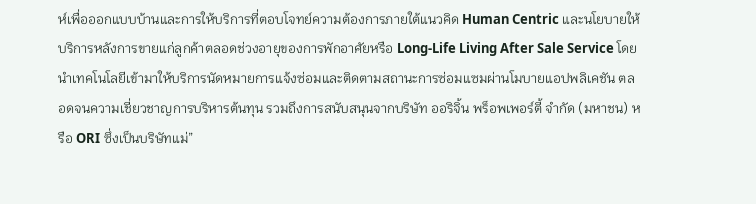ห์เพื่อออกแบบบ้านและการให้บริการที่ตอบโจทย์ความต้องการภายใต้แนวคิด Human Centric และนโยบายให้บริการหลังการขายแก่ลูกค้าตลอดช่วงอายุของการพักอาศัยหรือ Long-Life Living After Sale Service โดยนำเทคโนโลยีเข้ามาให้บริการนัดหมายการแจ้งซ่อมและติดตามสถานะการซ่อมแซมผ่านโมบายแอปพลิเคชัน ตลอดจนความเชี่ยวชาญการบริหารต้นทุน รวมถึงการสนับสนุนจากบริษัท ออริจิ้น พร็อพเพอร์ตี้ จำกัด (มหาชน) หรือ ORI ซึ่งเป็นบริษัทแม่”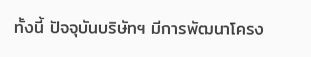ทั้งนี้ ปัจจุบันบริษัทฯ มีการพัฒนาโครง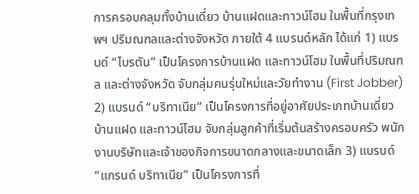การครอบคลุมทั้งบ้านเดี่ยว บ้านแฝดและทาวน์โฮม ในพื้นที่กรุงเทพฯ ปริมณฑลและต่างจังหวัด ภายใต้ 4 แบรนด์หลัก ได้แก่ 1) แบรนด์ “ไบรตัน” เป็นโครงการบ้านแฝด และทาวน์โฮม ในพื้นที่ปริมณฑล และต่างจังหวัด จับกลุ่มคนรุ่นใหม่และวัยทำงาน (First Jobber) 2) แบรนด์ “บริทาเนีย” เป็นโครงการที่อยู่อาศัยประเภทบ้านเดี่ยว บ้านแฝด และทาวน์โฮม จับกลุ่มลูกค้าที่เริ่มต้นสร้างครอบครัว พนักงานบริษัทและเจ้าของกิจการขนาดกลางและขนาดเล็ก 3) แบรนด์ “แกรนด์ บริทาเนีย” เป็นโครงการที่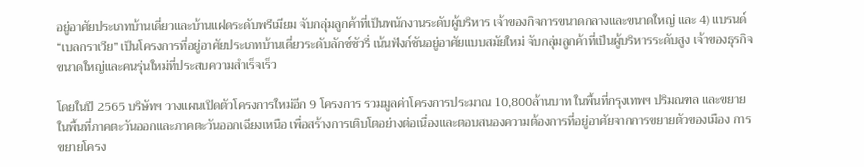อยู่อาศัยประเภทบ้านเดี่ยวและบ้านแฝดระดับพรีเมียม จับกลุ่มลูกค้าที่เป็นพนักงานระดับผู้บริหาร เจ้าของกิจการขนาดกลางและขนาดใหญ่ และ 4) แบรนด์ “เบลกราเวีย” เป็นโครงการที่อยู่อาศัยประเภทบ้านเดี่ยวระดับลักซ์ชัวรี่ เน้นฟังก์ชันอยู่อาศัยแบบสมัยใหม่ จับกลุ่มลูกค้าที่เป็นผู้บริหารระดับสูง เจ้าของธุรกิจขนาดใหญ่และคนรุ่นใหม่ที่ประสบความสำเร็จเร็ว

โดยในปี 2565 บริษัทฯ วางแผนเปิดตัวโครงการใหม่อีก 9 โครงการ รวมมูลค่าโครงการประมาณ 10,800ล้านบาท ในพื้นที่กรุงเทพฯ ปริมณฑล และขยายในพื้นที่ภาคตะวันออกและภาคตะวันออกเฉียงเหนือ เพื่อสร้างการเติบโตอย่างต่อเนื่องและตอบสนองความต้องการที่อยู่อาศัยจากการขยายตัวของเมือง การขยายโครง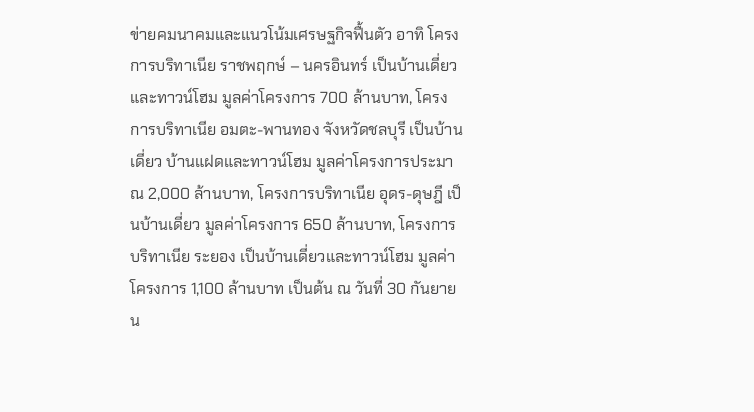ข่ายคมนาคมและแนวโน้มเศรษฐกิจฟื้นตัว อาทิ โครงการบริทาเนีย ราชพฤกษ์ – นครอินทร์ เป็นบ้านเดี่ยวและทาวน์โฮม มูลค่าโครงการ 700 ล้านบาท, โครงการบริทาเนีย อมตะ-พานทอง จังหวัดชลบุรี เป็นบ้านเดี่ยว บ้านแฝดและทาวน์โฮม มูลค่าโครงการประมาณ 2,000 ล้านบาท, โครงการบริทาเนีย อุดร-ดุษฎี เป็นบ้านเดี่ยว มูลค่าโครงการ 650 ล้านบาท, โครงการบริทาเนีย ระยอง เป็นบ้านเดี่ยวและทาวน์โฮม มูลค่าโครงการ 1,100 ล้านบาท เป็นต้น ณ วันที่ 30 กันยายน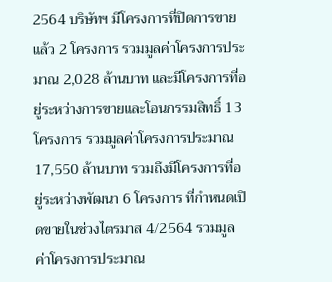2564 บริษัทฯ มีโครงการที่ปิดการขายแล้ว 2 โครงการ รวมมูลค่าโครงการประมาณ 2,028 ล้านบาท และมีโครงการที่อยู่ระหว่างการขายและโอนกรรมสิทธิ์ 13 โครงการ รวมมูลค่าโครงการประมาณ 17,550 ล้านบาท รวมถึงมีโครงการที่อยู่ระหว่างพัฒนา 6 โครงการ ที่กำหนดเปิดขายในช่วงไตรมาส 4/2564 รวมมูลค่าโครงการประมาณ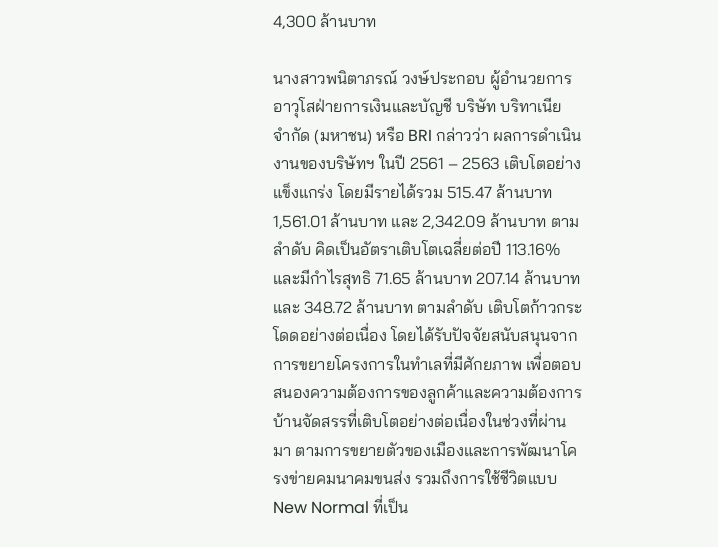4,300 ล้านบาท

นางสาวพนิตาภรณ์ วงษ์ประกอบ ผู้อำนวยการอาวุโสฝ่ายการเงินและบัญชี บริษัท บริทาเนีย จำกัด (มหาชน) หรือ BRI กล่าวว่า ผลการดำเนินงานของบริษัทฯ ในปี 2561 – 2563 เติบโตอย่างแข็งแกร่ง โดยมีรายได้รวม 515.47 ล้านบาท 1,561.01 ล้านบาท และ 2,342.09 ล้านบาท ตามลำดับ คิดเป็นอัตราเติบโตเฉลี่ยต่อปี 113.16% และมีกำไรสุทธิ 71.65 ล้านบาท 207.14 ล้านบาท และ 348.72 ล้านบาท ตามลำดับ เติบโตก้าวกระโดดอย่างต่อเนื่อง โดยได้รับปัจจัยสนับสนุนจากการขยายโครงการในทำเลที่มีศักยภาพ เพื่อตอบสนองความต้องการของลูกค้าและความต้องการบ้านจัดสรรที่เติบโตอย่างต่อเนื่องในช่วงที่ผ่านมา ตามการขยายตัวของเมืองและการพัฒนาโครงข่ายคมนาคมขนส่ง รวมถึงการใช้ชีวิตแบบ New Normal ที่เป็น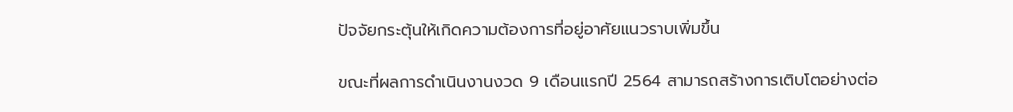ปัจจัยกระตุ้นให้เกิดความต้องการที่อยู่อาศัยแนวราบเพิ่มขึ้น

ขณะที่ผลการดำเนินงานงวด 9 เดือนแรกปี 2564 สามารถสร้างการเติบโตอย่างต่อ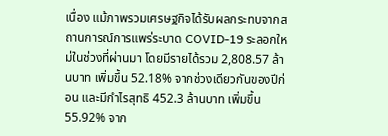เนื่อง แม้ภาพรวมเศรษฐกิจได้รับผลกระทบจากสถานการณ์การแพร่ระบาด COVID-19 ระลอกใหม่ในช่วงที่ผ่านมา โดยมีรายได้รวม 2,808.57 ล้านบาท เพิ่มขึ้น 52.18% จากช่วงเดียวกันของปีก่อน และมีกำไรสุทธิ 452.3 ล้านบาท เพิ่มขึ้น 55.92% จาก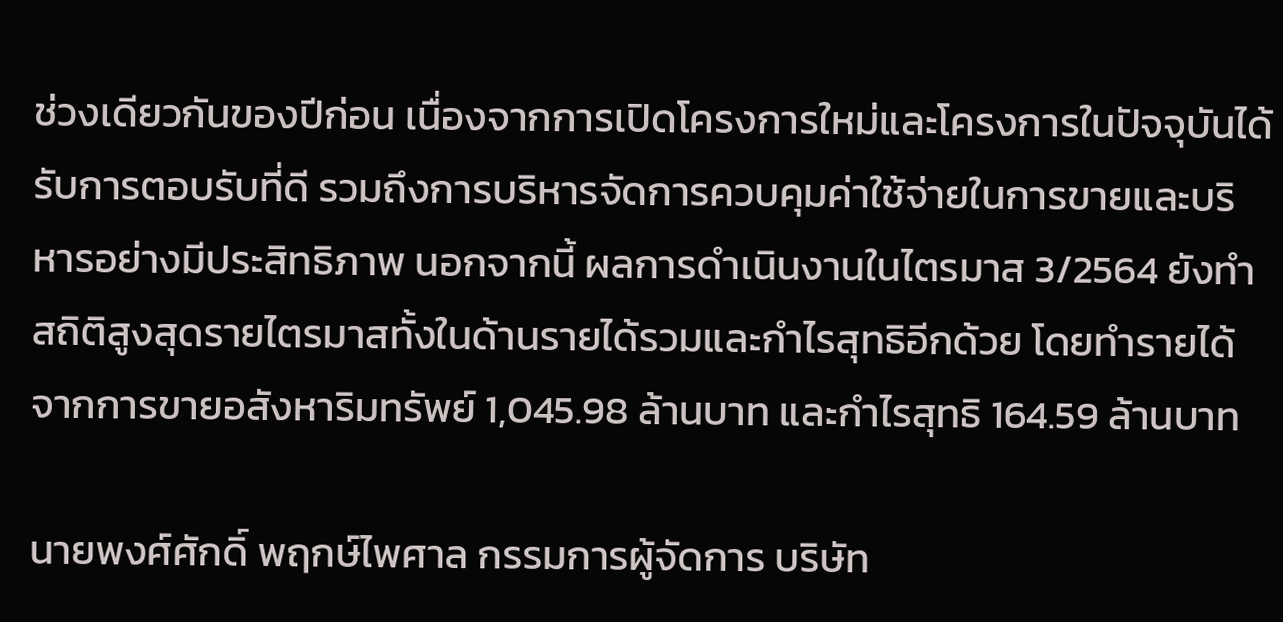ช่วงเดียวกันของปีก่อน เนื่องจากการเปิดโครงการใหม่และโครงการในปัจจุบันได้รับการตอบรับที่ดี รวมถึงการบริหารจัดการควบคุมค่าใช้จ่ายในการขายและบริหารอย่างมีประสิทธิภาพ นอกจากนี้ ผลการดำเนินงานในไตรมาส 3/2564 ยังทำสถิติสูงสุดรายไตรมาสทั้งในด้านรายได้รวมและกำไรสุทธิอีกด้วย โดยทำรายได้จากการขายอสังหาริมทรัพย์ 1,045.98 ล้านบาท และกำไรสุทธิ 164.59 ล้านบาท

นายพงศ์ศักดิ์ พฤกษ์ไพศาล กรรมการผู้จัดการ บริษัท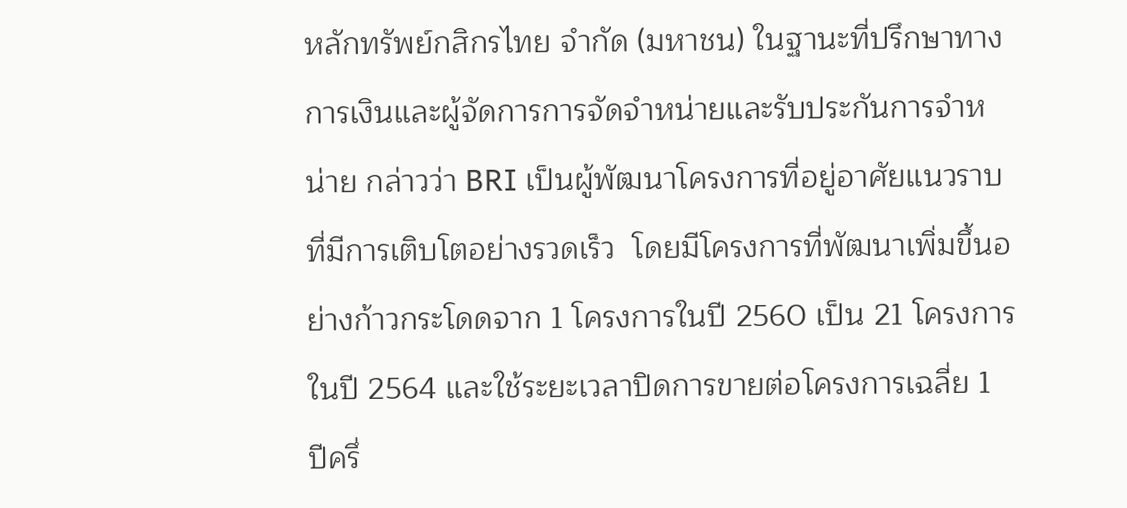หลักทรัพย์กสิกรไทย จำกัด (มหาชน) ในฐานะที่ปรึกษาทางการเงินและผู้จัดการการจัดจำหน่ายและรับประกันการจำหน่าย กล่าวว่า BRI เป็นผู้พัฒนาโครงการที่อยู่อาศัยแนวราบที่มีการเติบโตอย่างรวดเร็ว  โดยมีโครงการที่พัฒนาเพิ่มขึ้นอย่างก้าวกระโดดจาก 1 โครงการในปี 2560 เป็น 21 โครงการในปี 2564 และใช้ระยะเวลาปิดการขายต่อโครงการเฉลี่ย 1 ปีครึ่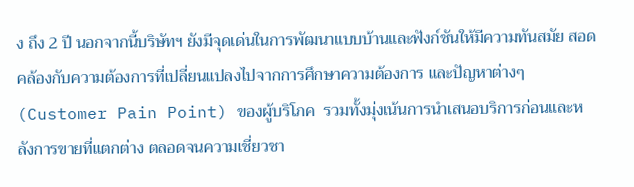ง ถึง 2 ปี นอกจากนี้บริษัทฯ ยังมีจุดเด่นในการพัฒนาแบบบ้านและฟังก์ชันให้มีความทันสมัย สอดคล้องกับความต้องการที่เปลี่ยนแปลงไปจากการศึกษาความต้องการ และปัญหาต่างๆ (Customer Pain Point) ของผู้บริโภค  รวมทั้งมุ่งเน้นการนำเสนอบริการก่อนและหลังการขายที่แตกต่าง ตลอดจนความเชี่ยวชา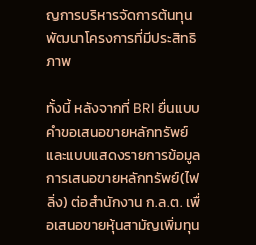ญการบริหารจัดการต้นทุนพัฒนาโครงการที่มีประสิทธิภาพ

ทั้งนี้ หลังจากที่ BRI ยื่นแบบคำขอเสนอขายหลักทรัพย์และแบบแสดงรายการข้อมูลการเสนอขายหลักทรัพย์(ไฟลิ่ง) ต่อสำนักงาน ก.ล.ต. เพื่อเสนอขายหุ้นสามัญเพิ่มทุน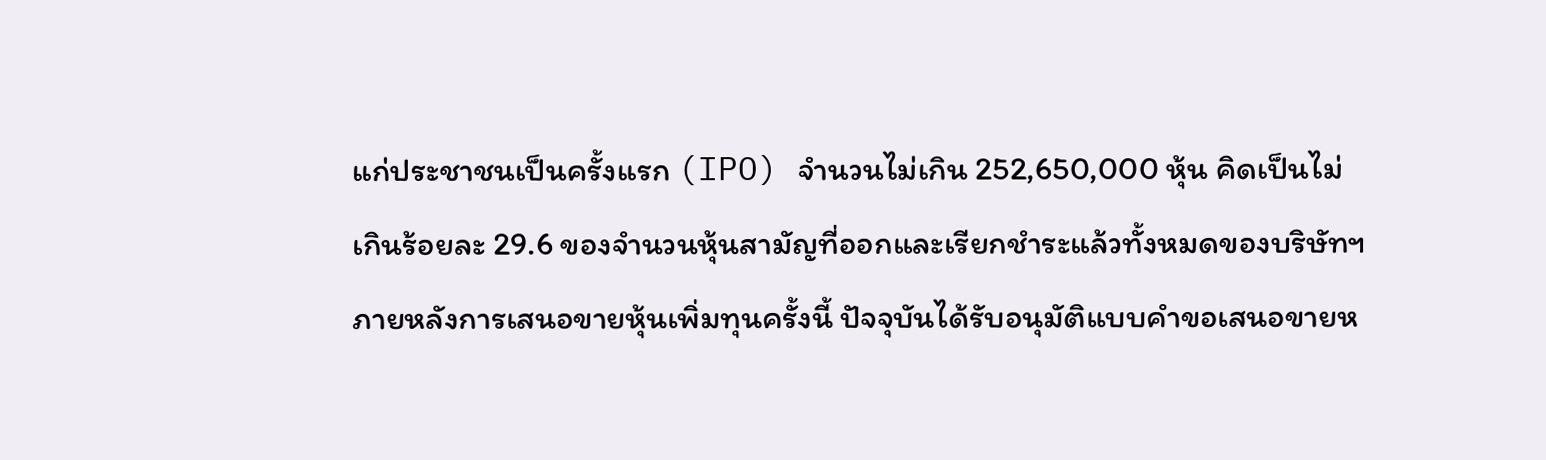แก่ประชาชนเป็นครั้งแรก (IPO) จำนวนไม่เกิน 252,650,000 หุ้น คิดเป็นไม่เกินร้อยละ 29.6 ของจำนวนหุ้นสามัญที่ออกและเรียกชำระแล้วทั้งหมดของบริษัทฯ ภายหลังการเสนอขายหุ้นเพิ่มทุนครั้งนี้ ปัจจุบันได้รับอนุมัติแบบคำขอเสนอขายห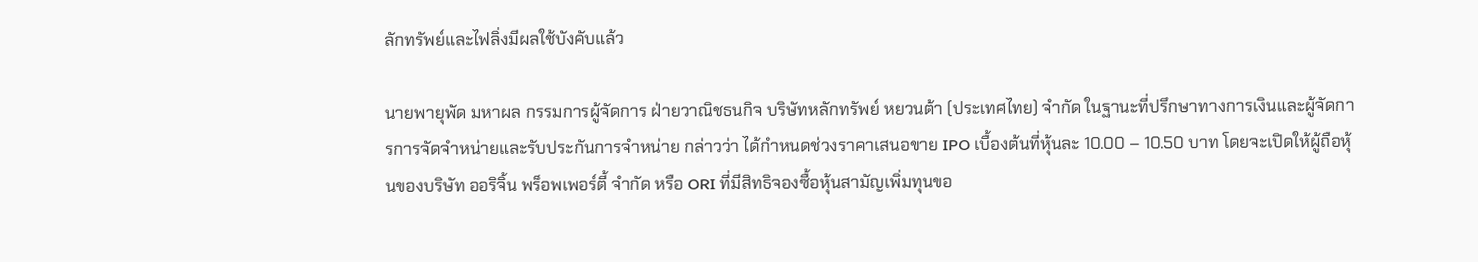ลักทรัพย์และไฟลิ่งมีผลใช้บังคับแล้ว

นายพายุพัด มหาผล กรรมการผู้จัดการ ฝ่ายวาณิชธนกิจ บริษัทหลักทรัพย์ หยวนต้า (ประเทศไทย) จำกัด ในฐานะที่ปรึกษาทางการเงินและผู้จัดการการจัดจำหน่ายและรับประกันการจำหน่าย กล่าวว่า ได้กำหนดช่วงราคาเสนอขาย IPO เบื้องต้นที่หุ้นละ 10.00 – 10.50 บาท โดยจะเปิดให้ผู้ถือหุ้นของบริษัท ออริจิ้น พร็อพเพอร์ตี้ จำกัด หรือ ORI ที่มีสิทธิจองซื้อหุ้นสามัญเพิ่มทุนขอ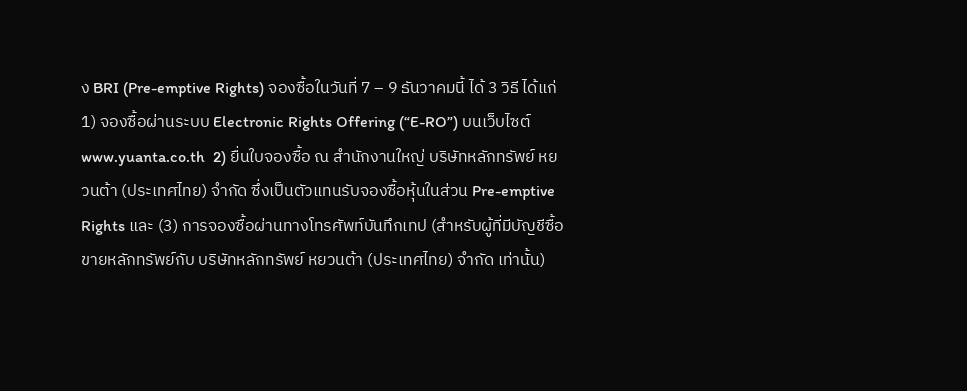ง BRI (Pre-emptive Rights) จองซื้อในวันที่ 7 – 9 ธันวาคมนี้ ได้ 3 วิธี ได้แก่ 1) จองซื้อผ่านระบบ Electronic Rights Offering (“E-RO”) บนเว็บไซต์ www.yuanta.co.th  2) ยื่นใบจองซื้อ ณ สำนักงานใหญ่ บริษัทหลักทรัพย์ หยวนต้า (ประเทศไทย) จำกัด ซึ่งเป็นตัวแทนรับจองซื้อหุ้นในส่วน Pre-emptive Rights และ (3) การจองซื้อผ่านทางโทรศัพท์บันทึกเทป (สำหรับผู้ที่มีบัญชีซื้อขายหลักทรัพย์กับ บริษัทหลักทรัพย์ หยวนต้า (ประเทศไทย) จำกัด เท่านั้น)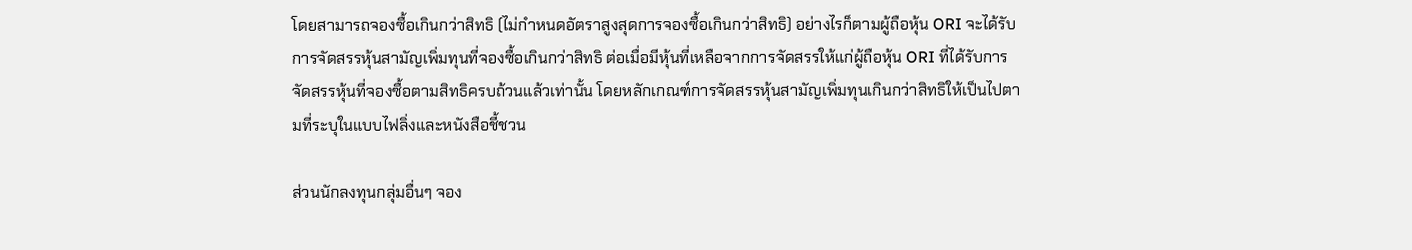โดยสามารถจองซื้อเกินกว่าสิทธิ (ไม่กำหนดอัตราสูงสุดการจองซื้อเกินกว่าสิทธิ) อย่างไรก็ตามผู้ถือหุ้น ORI จะได้รับการจัดสรรหุ้นสามัญเพิ่มทุนที่จองซื้อเกินกว่าสิทธิ ต่อเมื่อมีหุ้นที่เหลือจากการจัดสรรให้แก่ผู้ถือหุ้น ORI ที่ได้รับการจัดสรรหุ้นที่จองซื้อตามสิทธิครบถ้วนแล้วเท่านั้น โดยหลักเกณฑ์การจัดสรรหุ้นสามัญเพิ่มทุนเกินกว่าสิทธิให้เป็นไปตามที่ระบุในแบบไฟลิ่งและหนังสือชี้ชวน

ส่วนนักลงทุนกลุ่มอื่นๆ จอง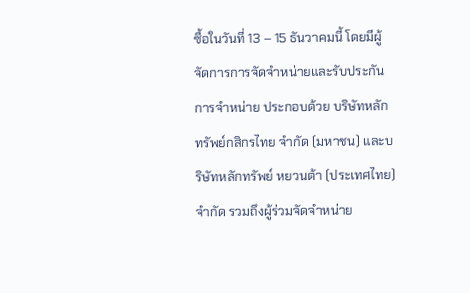ซื้อในวันที่ 13 – 15 ธันวาคมนี้ โดยมีผู้จัดการการจัดจำหน่ายและรับประกันการจำหน่าย ประกอบด้วย บริษัทหลักทรัพย์กสิกรไทย จำกัด (มหาชน) และบริษัทหลักทรัพย์ หยวนต้า (ประเทศไทย) จำกัด รวมถึงผู้ร่วมจัดจำหน่าย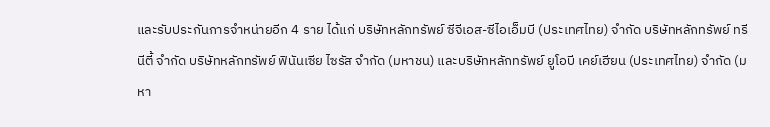และรับประกันการจำหน่ายอีก 4 ราย ได้แก่ บริษัทหลักทรัพย์ ซีจีเอส-ซีไอเอ็มบี (ประเทศไทย) จำกัด บริษัทหลักทรัพย์ ทรีนีตี้ จำกัด บริษัทหลักทรัพย์ ฟินันเซีย ไซรัส จำกัด (มหาชน) และบริษัทหลักทรัพย์ ยูโอบี เคย์เฮียน (ประเทศไทย) จำกัด (มหา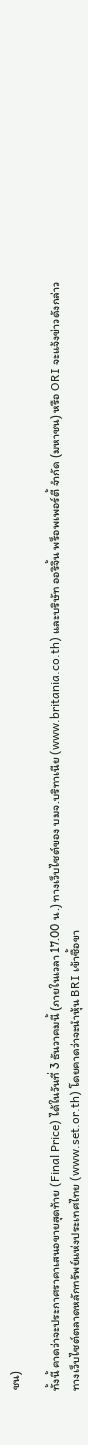ชน)

ทั้งนี้ คาดว่าจะประกาศราคาเสนอขายสุดท้าย (Final Price) ได้ในวันที่ 3 ธันวาคมนี้ (ภายในเวลา 17.00 น.) ทางเว็บไซต์ของ บมจ.บริทาเนีย (www.britania.co.th) และบริษัท ออริจิ้น พร็อพเพอร์ตี้ จำกัด (มหาชน) หรือ ORI จะแจ้งข่าวดังกล่าวทางเว็บไซต์ตลาดหลักทรัพย์แห่งประเทศไทย (www.set.or.th) โดยคาดว่าจะนำหุ้น BRI เข้าซื้อขา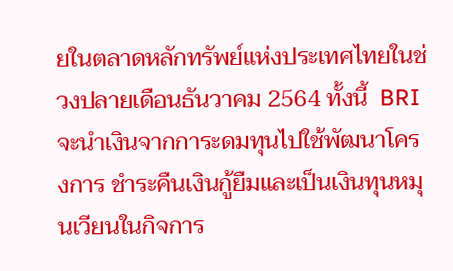ยในตลาดหลักทรัพย์แห่งประเทศไทยในช่วงปลายเดือนธันวาคม 2564 ทั้งนี้  BRI จะนำเงินจากการะดมทุนไปใช้พัฒนาโครงการ ชำระคืนเงินกู้ยืมและเป็นเงินทุนหมุนเวียนในกิจการ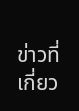ข่าวที่เกี่ยว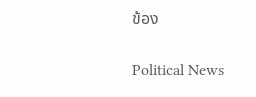ข้อง

Political News